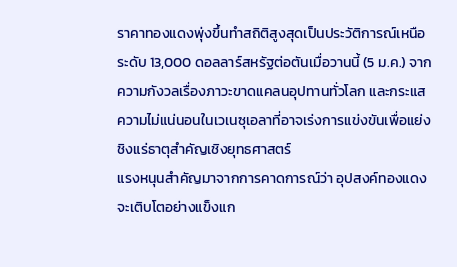ราคาทองแดงพุ่งขึ้นทำสถิติสูงสุดเป็นประวัติการณ์เหนือระดับ 13,000 ดอลลาร์สหรัฐต่อตันเมื่อวานนี้ (5 ม.ค.) จากความกังวลเรื่องภาวะขาดแคลนอุปทานทั่วโลก และกระแสความไม่แน่นอนในเวเนซุเอลาที่อาจเร่งการแข่งขันเพื่อแย่งชิงแร่ธาตุสำคัญเชิงยุทธศาสตร์
แรงหนุนสำคัญมาจากการคาดการณ์ว่า อุปสงค์ทองแดงจะเติบโตอย่างแข็งแก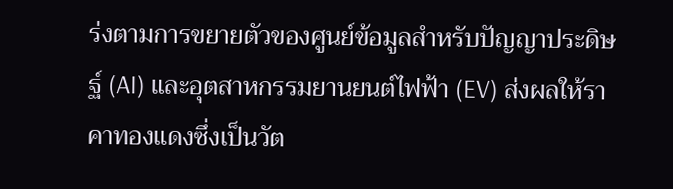ร่งตามการขยายตัวของศูนย์ข้อมูลสำหรับปัญญาประดิษฐ์ (AI) และอุตสาหกรรมยานยนต์ไฟฟ้า (EV) ส่งผลให้ราคาทองแดงซึ่งเป็นวัต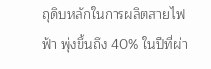ถุดิบหลักในการผลิตสายไฟฟ้า พุ่งขึ้นถึง 40% ในปีที่ผ่า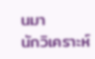นมา
นักวิเคราะห์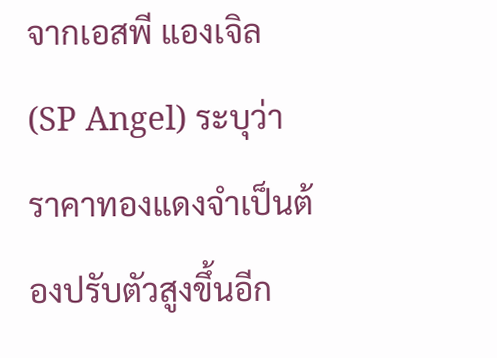จากเอสพี แองเจิล (SP Angel) ระบุว่า ราคาทองแดงจำเป็นต้องปรับตัวสูงขึ้นอีก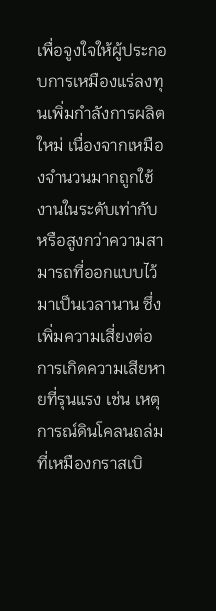เพื่อจูงใจให้ผู้ประกอบการเหมืองแร่ลงทุนเพิ่มกำลังการผลิตใหม่ เนื่องจากเหมืองจำนวนมากถูกใช้งานในระดับเท่ากับหรือสูงกว่าความสามารถที่ออกแบบไว้มาเป็นเวลานาน ซึ่งเพิ่มความเสี่ยงต่อการเกิดความเสียหายที่รุนแรง เช่น เหตุการณ์ดินโคลนถล่มที่เหมืองกราสเบิ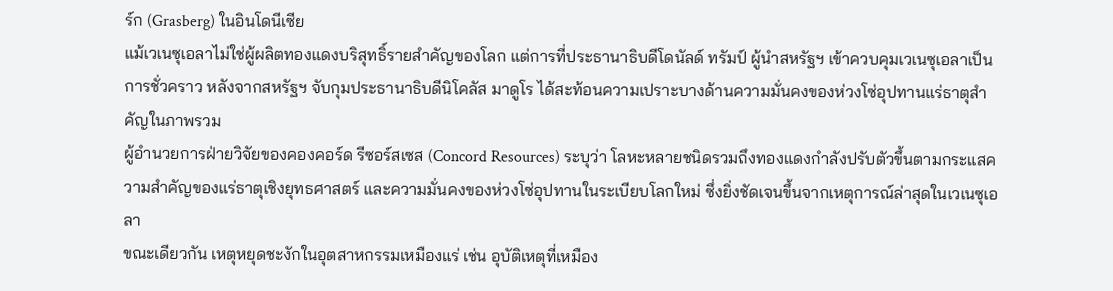ร์ก (Grasberg) ในอินโดนีเซีย
แม้เวเนซุเอลาไม่ใช่ผู้ผลิตทองแดงบริสุทธิ์รายสำคัญของโลก แต่การที่ประธานาธิบดีโดนัลด์ ทรัมป์ ผู้นำสหรัฐฯ เข้าควบคุมเวเนซุเอลาเป็นการชั่วคราว หลังจากสหรัฐฯ จับกุมประธานาธิบดีนิโคลัส มาดูโร ได้สะท้อนความเปราะบางด้านความมั่นคงของห่วงโซ่อุปทานแร่ธาตุสำคัญในภาพรวม
ผู้อำนวยการฝ่ายวิจัยของคองคอร์ด รีซอร์สเซส (Concord Resources) ระบุว่า โลหะหลายชนิดรวมถึงทองแดงกำลังปรับตัวขึ้นตามกระแสความสำคัญของแร่ธาตุเชิงยุทธศาสตร์ และความมั่นคงของห่วงโซ่อุปทานในระเบียบโลกใหม่ ซึ่งยิ่งชัดเจนขึ้นจากเหตุการณ์ล่าสุดในเวเนซุเอลา
ขณะเดียวกัน เหตุหยุดชะงักในอุตสาหกรรมเหมืองแร่ เช่น อุบัติเหตุที่เหมือง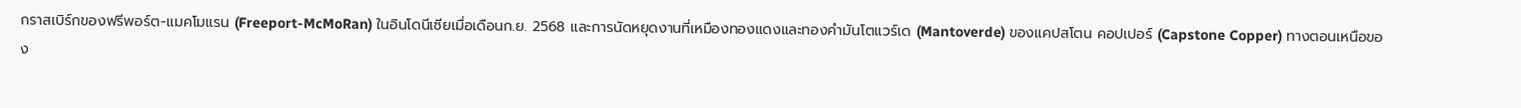กราสเบิร์กของฟรีพอร์ต-แมคโมแรน (Freeport-McMoRan) ในอินโดนีเซียเมื่อเดือนก.ย. 2568 และการนัดหยุดงานที่เหมืองทองแดงและทองคำมันโตแวร์เด (Mantoverde) ของแคปสโตน คอปเปอร์ (Capstone Copper) ทางตอนเหนือของ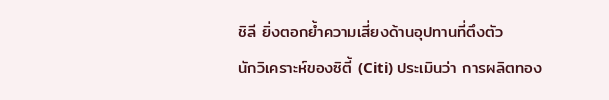ชิลี ยิ่งตอกย้ำความเสี่ยงด้านอุปทานที่ตึงตัว
นักวิเคราะห์ของซิตี้ (Citi) ประเมินว่า การผลิตทอง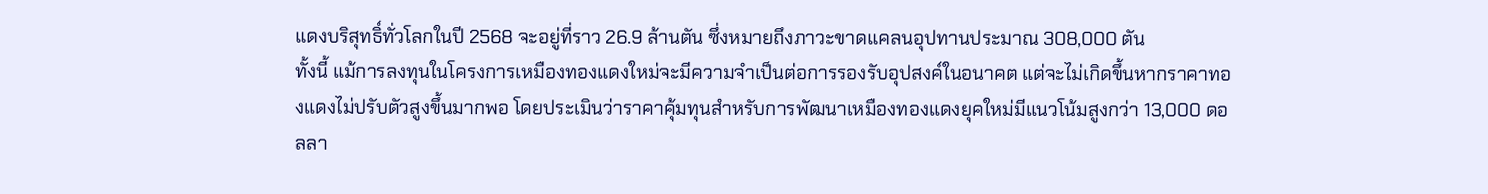แดงบริสุทธิ์ทั่วโลกในปี 2568 จะอยู่ที่ราว 26.9 ล้านตัน ซึ่งหมายถึงภาวะขาดแคลนอุปทานประมาณ 308,000 ตัน
ทั้งนี้ แม้การลงทุนในโครงการเหมืองทองแดงใหม่จะมีความจำเป็นต่อการรองรับอุปสงค์ในอนาคต แต่จะไม่เกิดขึ้นหากราคาทองแดงไม่ปรับตัวสูงขึ้นมากพอ โดยประเมินว่าราคาคุ้มทุนสำหรับการพัฒนาเหมืองทองแดงยุคใหม่มีแนวโน้มสูงกว่า 13,000 ดอลลา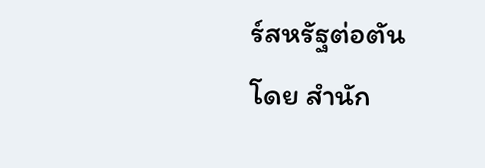ร์สหรัฐต่อตัน
โดย สำนัก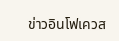ข่าวอินโฟเควส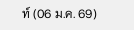ท์ (06 ม.ค. 69)